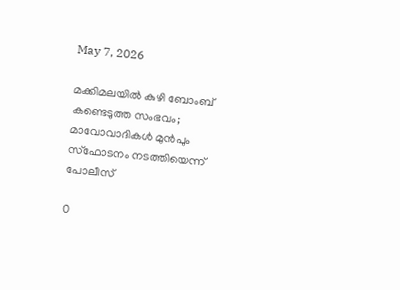May 7, 2026

മക്കിമലയിൽ കുഴി ബോംബ് കണ്ടെടുത്ത സംഭവം; മാവോവാദികൾ മുൻപും സ്ഫോടനം നടത്തിയെന്ന് പോലീസ്

0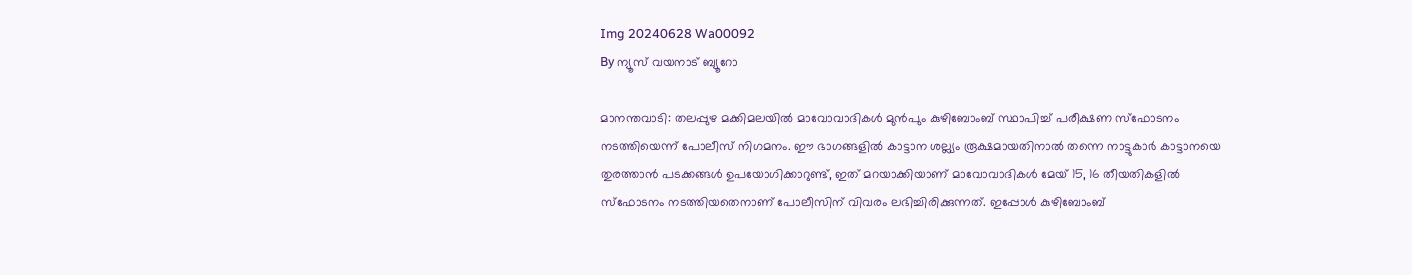Img 20240628 Wa00092
By ന്യൂസ് വയനാട് ബ്യൂറോ

മാനന്തവാടി: തലപ്പുഴ മക്കിമലയിൽ മാവോവാദികൾ മുൻപും കുഴിബോംബ് സ്ഥാപിച്ച് പരീക്ഷണ സ്ഫോടനം നടത്തിയെന്ന് പോലീസ് നിഗമനം. ഈ ഭാഗങ്ങളിൽ കാട്ടാന ശല്ല്യം രൂക്ഷമായതിനാൽ തന്നെ നാട്ടുകാർ കാട്ടാനയെ തുരത്താൻ പടക്കങ്ങൾ ഉപയോഗിക്കാറുണ്ട്, ഇത് മറയാക്കിയാണ് മാവോവാദികൾ മേയ് 15, 16 തീയതികളിൽ സ്ഫോടനം നടത്തിയതെനാണ് പോലീസിന് വിവരം ലഭിച്ചിരിക്കുന്നത്. ഇപ്പോൾ കുഴിബോംബ്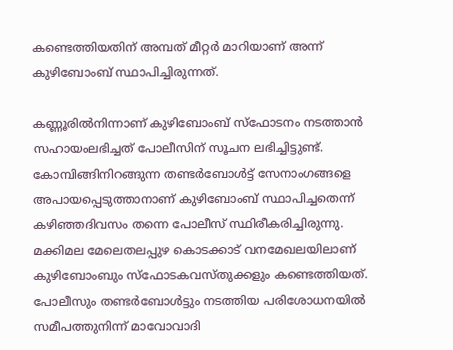കണ്ടെത്തിയതിന് അമ്പത് മീറ്റർ മാറിയാണ് അന്ന് കുഴിബോംബ് സ്ഥാപിച്ചിരുന്നത്.

കണ്ണൂരിൽനിന്നാണ് കുഴിബോംബ് സ്ഫോടനം നടത്താൻ സഹായംലഭിച്ചത് പോലീസിന് സൂചന ലഭിച്ചിട്ടുണ്ട്. കോമ്പിങ്ങിനിറങ്ങുന്ന തണ്ടർബോൾട്ട് സേനാംഗങ്ങളെ അപായപ്പെടുത്താനാണ് കുഴിബോംബ് സ്ഥാപിച്ചതെന്ന് കഴിഞ്ഞദിവസം തന്നെ പോലീസ് സ്ഥിരീകരിച്ചിരുന്നു. മക്കിമല മേലെതലപ്പുഴ കൊടക്കാട് വനമേഖലയിലാണ് കുഴിബോംബും സ്ഫോടകവസ്‌തുക്കളും കണ്ടെത്തിയത്. പോലീസും തണ്ടർബോൾട്ടും നടത്തിയ പരിശോധനയിൽ സമീപത്തുനിന്ന് മാവോവാദി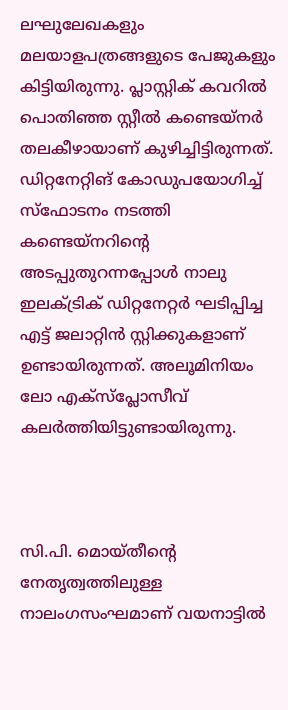ലഘുലേഖകളും മലയാളപത്രങ്ങളുടെ പേജുകളും കിട്ടിയിരുന്നു. പ്ലാസ്റ്റിക് കവറിൽ പൊതിഞ്ഞ സ്റ്റീൽ കണ്ടെയ്നർ തലകീഴായാണ് കുഴിച്ചിട്ടിരുന്നത്. ഡിറ്റനേറ്റിങ് കോഡുപയോഗിച്ച് സ്ഫോടനം നടത്തി കണ്ടെയ്നറിന്റെ അടപ്പുതുറന്നപ്പോൾ നാലു ഇലക്ട്രിക് ഡിറ്റനേറ്റർ ഘടിപ്പിച്ച എട്ട് ജലാറ്റിൻ സ്റ്റിക്കുകളാണ് ഉണ്ടായിരുന്നത്. അലൂമിനിയം ലോ എക്സ്പ്ലോസീവ് കലർത്തിയിട്ടുണ്ടായിരുന്നു.



സി.പി. മൊയ്ത‌ീന്റെ നേതൃത്വത്തിലുള്ള നാലംഗസംഘമാണ് വയനാട്ടിൽ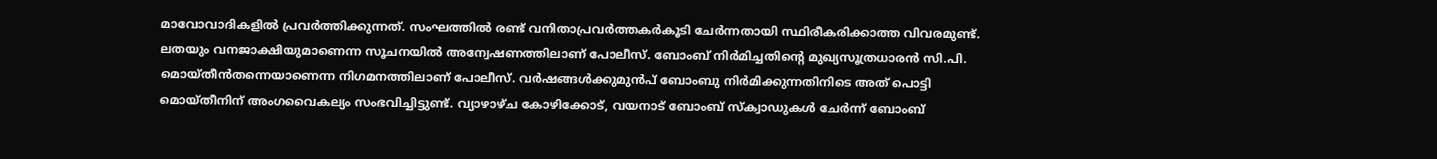മാവോവാദികളിൽ പ്രവർത്തിക്കുന്നത്. സംഘത്തിൽ രണ്ട് വനിതാപ്രവർത്തകർകൂടി ചേർന്നതായി സ്ഥിരീകരിക്കാത്ത വിവരമുണ്ട്. ലതയും വനജാക്ഷിയുമാണെന്ന സൂചനയിൽ അന്വേഷണത്തിലാണ് പോലീസ്. ബോംബ് നിർമിച്ചതിന്റെ മുഖ്യസൂത്രധാരൻ സി.പി. മൊയ്‌തീൻതന്നെയാണെന്ന നിഗമനത്തിലാണ് പോലീസ്. വർഷങ്ങൾക്കുമുൻപ് ബോംബു നിർമിക്കുന്നതിനിടെ അത് പൊട്ടി മൊയ്തീനിന് അംഗവൈകല്യം സംഭവിച്ചിട്ടുണ്ട്. വ്യാഴാഴ്ച കോഴിക്കോട്, വയനാട് ബോംബ് സ്ക‌്വാഡുകൾ ചേർന്ന് ബോംബ്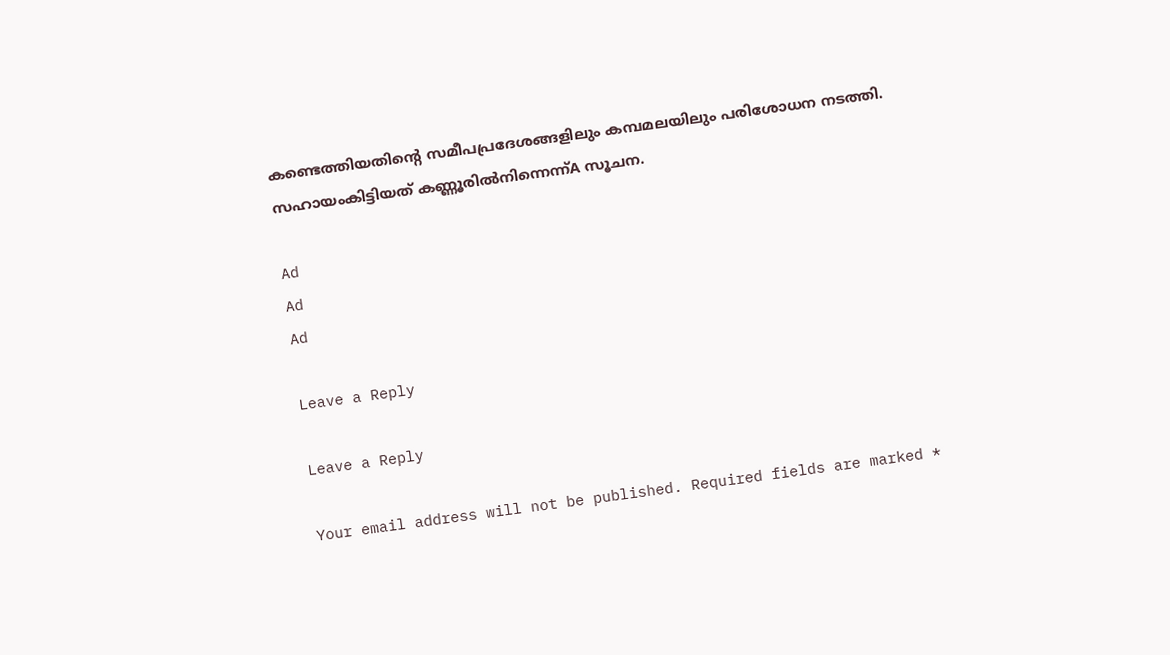കണ്ടെത്തിയതിൻ്റെ സമീപപ്രദേശങ്ങളിലും കമ്പമലയിലും പരിശോധന നടത്തി. സഹായംകിട്ടിയത് കണ്ണൂരിൽനിന്നെന്ന്A സൂചന.

Ad
Ad
Ad

Leave a Reply

Leave a Reply

Your email address will not be published. Required fields are marked *